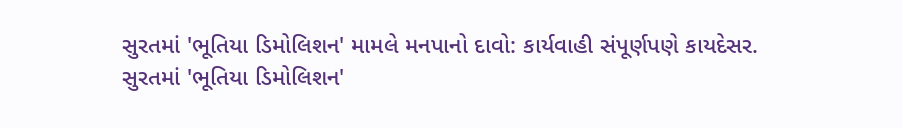સુરતમાં 'ભૂતિયા ડિમોલિશન' મામલે મનપાનો દાવો: કાર્યવાહી સંપૂર્ણપણે કાયદેસર.
સુરતમાં 'ભૂતિયા ડિમોલિશન'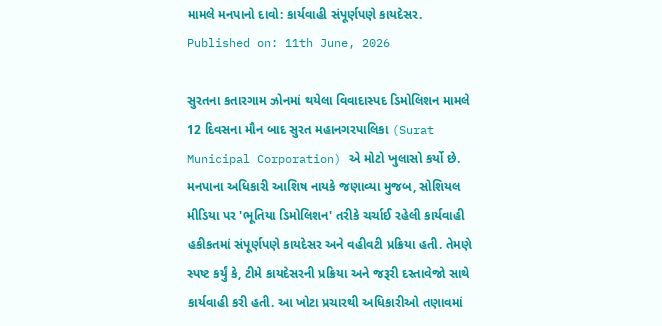મામલે મનપાનો દાવો: કાર્યવાહી સંપૂર્ણપણે કાયદેસર.
Published on: 11th June, 2026

સુરતના કતારગામ ઝોનમાં થયેલા વિવાદાસ્પદ ડિમોલિશન મામલે 12 દિવસના મૌન બાદ સુરત મહાનગરપાલિકા (Surat Municipal Corporation) એ મોટો ખુલાસો કર્યો છે. મનપાના અધિકારી આશિષ નાયકે જણાવ્યા મુજબ, સોશિયલ મીડિયા પર 'ભૂતિયા ડિમોલિશન' તરીકે ચર્ચાઈ રહેલી કાર્યવાહી હકીકતમાં સંપૂર્ણપણે કાયદેસર અને વહીવટી પ્રક્રિયા હતી. તેમણે સ્પષ્ટ કર્યું કે, ટીમે કાયદેસરની પ્રક્રિયા અને જરૂરી દસ્તાવેજો સાથે કાર્યવાહી કરી હતી. આ ખોટા પ્રચારથી અધિકારીઓ તણાવમાં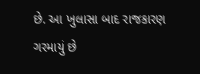છે. આ ખુલાસા બાદ રાજકારણ ગરમાયું છે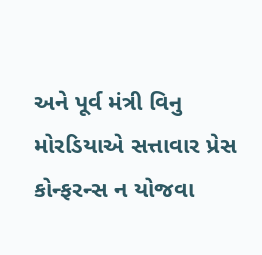અને પૂર્વ મંત્રી વિનુ મોરડિયાએ સત્તાવાર પ્રેસ કોન્ફરન્સ ન યોજવા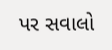પર સવાલો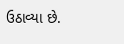ઉઠાવ્યા છે.